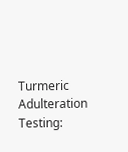Turmeric Adulteration Testing: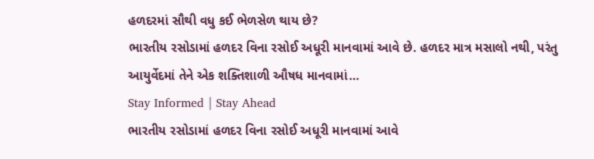હળદરમાં સૌથી વધુ કઈ ભેળસેળ થાય છે?
ભારતીય રસોડામાં હળદર વિના રસોઈ અધૂરી માનવામાં આવે છે. હળદર માત્ર મસાલો નથી, પરંતુ આયુર્વેદમાં તેને એક શક્તિશાળી ઔષધ માનવામાં…
Stay Informed | Stay Ahead
ભારતીય રસોડામાં હળદર વિના રસોઈ અધૂરી માનવામાં આવે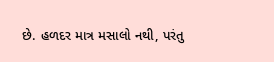છે. હળદર માત્ર મસાલો નથી, પરંતુ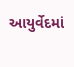આયુર્વેદમાં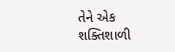તેને એક શક્તિશાળી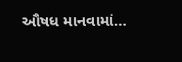ઔષધ માનવામાં…